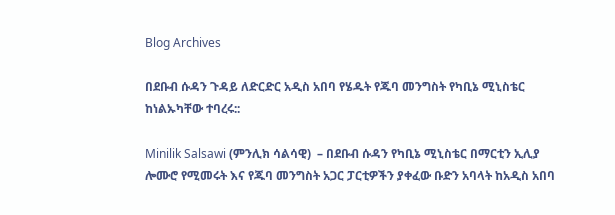Blog Archives

በደቡብ ሱዳን ጉዳይ ለድርድር አዲስ አበባ የሄዱት የጁባ መንግስት የካቢኔ ሚኒስቴር ከነልኡካቸው ተባረሩ::

Minilik Salsawi (ምንሊክ ሳልሳዊ)  – በደቡብ ሱዳን የካቢኔ ሚኒስቴር በማርቲን ኢሊያ ሎሙሮ የሚመሩት እና የጁባ መንግስት አጋር ፓርቲዎችን ያቀፈው ቡድን አባላት ከአዲስ አበባ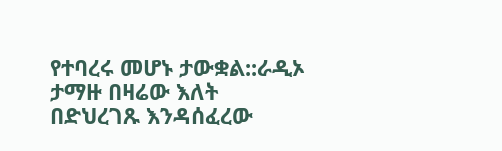የተባረሩ መሆኑ ታውቋል::ራዲኦ ታማዙ በዛሬው እለት በድህረገጹ እንዳሰፈረው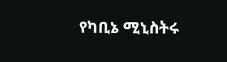የካቢኔ ሚኒስትሩ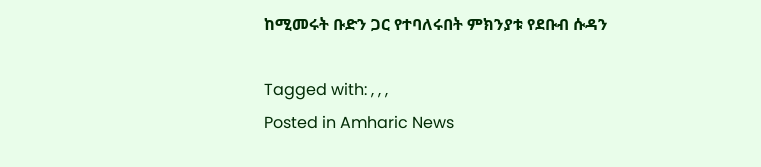ከሚመሩት ቡድን ጋር የተባለሩበት ምክንያቱ የደቡብ ሱዳን

Tagged with: , , ,
Posted in Amharic News